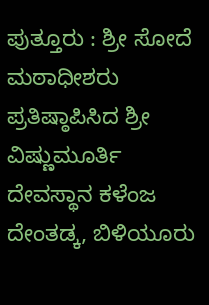ಪುತ್ತೂರು : ಶ್ರೀ ಸೋದೆ ಮಠಾಧೀಶರು ಪ್ರತಿಷ್ಠಾಪಿಸಿದ ಶ್ರೀ ವಿಷ್ಣುಮೂರ್ತಿ ದೇವಸ್ಥಾನ ಕಳೆಂಜ ದೇಂತಡ್ಕ, ಬಿಳಿಯೂರು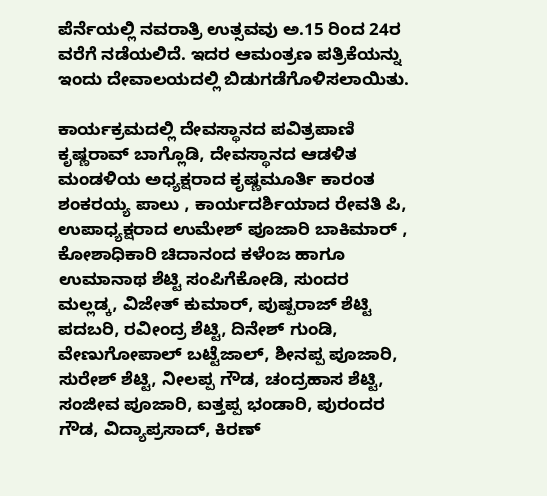ಪೆರ್ನೆಯಲ್ಲಿ ನವರಾತ್ರಿ ಉತ್ಸವವು ಅ.15 ರಿಂದ 24ರ ವರೆಗೆ ನಡೆಯಲಿದೆ. ಇದರ ಆಮಂತ್ರಣ ಪತ್ರಿಕೆಯನ್ನು ಇಂದು ದೇವಾಲಯದಲ್ಲಿ ಬಿಡುಗಡೆಗೊಳಿಸಲಾಯಿತು.

ಕಾರ್ಯಕ್ರಮದಲ್ಲಿ ದೇವಸ್ಥಾನದ ಪವಿತ್ರಪಾಣಿ ಕೃಷ್ಣರಾವ್ ಬಾಗ್ಲೊಡಿ, ದೇವಸ್ಥಾನದ ಆಡಳಿತ ಮಂಡಳಿಯ ಅಧ್ಯಕ್ಷರಾದ ಕೃಷ್ಣಮೂರ್ತಿ ಕಾರಂತ ಶಂಕರಯ್ಯ ಪಾಲು , ಕಾರ್ಯದರ್ಶಿಯಾದ ರೇವತಿ ಪಿ, ಉಪಾಧ್ಯಕ್ಷರಾದ ಉಮೇಶ್ ಪೂಜಾರಿ ಬಾಕಿಮಾರ್ , ಕೋಶಾಧಿಕಾರಿ ಚಿದಾನಂದ ಕಳೆಂಜ ಹಾಗೂ ಉಮಾನಾಥ ಶೆಟ್ಟಿ ಸಂಪಿಗೆಕೋಡಿ, ಸುಂದರ ಮಲ್ಲಡ್ಕ, ವಿಜೇತ್ ಕುಮಾರ್, ಪುಷ್ಪರಾಜ್ ಶೆಟ್ಟಿ ಪದಬರಿ, ರವೀಂದ್ರ ಶೆಟ್ಟಿ, ದಿನೇಶ್ ಗುಂಡಿ, ವೇಣುಗೋಪಾಲ್ ಬಟ್ಟೆಜಾಲ್, ಶೀನಪ್ಪ ಪೂಜಾರಿ, ಸುರೇಶ್ ಶೆಟ್ಟಿ, ನೀಲಪ್ಪ ಗೌಡ, ಚಂದ್ರಹಾಸ ಶೆಟ್ಟಿ, ಸಂಜೀವ ಪೂಜಾರಿ, ಐತ್ತಪ್ಪ ಭಂಡಾರಿ, ಪುರಂದರ ಗೌಡ, ವಿದ್ಯಾಪ್ರಸಾದ್, ಕಿರಣ್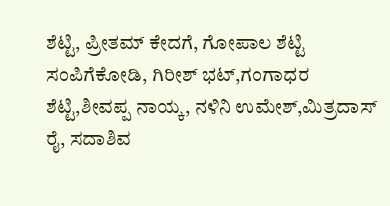ಶೆಟ್ಟಿ, ಪ್ರೀತಮ್ ಕೇದಗೆ, ಗೋಪಾಲ ಶೆಟ್ಟಿ ಸಂಪಿಗೆಕೋಡಿ, ಗಿರೀಶ್ ಭಟ್,ಗಂಗಾಧರ ಶೆಟ್ಟಿ,ಶೀವಪ್ಪ ನಾಯ್ಕ, ನಳಿನಿ ಉಮೇಶ್,ಮಿತ್ರದಾಸ್ ರೈ, ಸದಾಶಿವ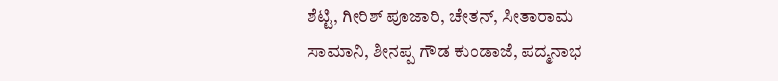ಶೆಟ್ಟಿ, ಗೀರಿಶ್ ಪೂಜಾರಿ, ಚೇತನ್, ಸೀತಾರಾಮ ಸಾಮಾನಿ, ಶೀನಪ್ಪ ಗೌಡ ಕುಂಡಾಜೆ, ಪದ್ಮನಾಭ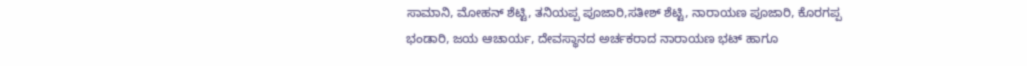ಸಾಮಾನಿ, ಮೋಹನ್ ಶೆಟ್ಟಿ, ತನಿಯಪ್ಪ ಪೂಜಾರಿ,ಸತೀಶ್ ಶೆಟ್ಟಿ, ನಾರಾಯಣ ಪೂಜಾರಿ, ಕೊರಗಪ್ಪ ಭಂಡಾರಿ, ಜಯ ಆಚಾರ್ಯ, ದೇವಸ್ಥಾನದ ಅರ್ಚಕರಾದ ನಾರಾಯಣ ಭಟ್ ಹಾಗೂ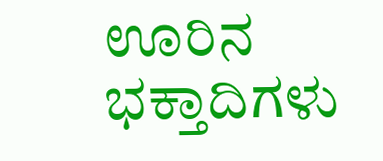ಊರಿನ ಭಕ್ತಾದಿಗಳು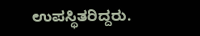ಉಪಸ್ಥಿತರಿದ್ದರು.